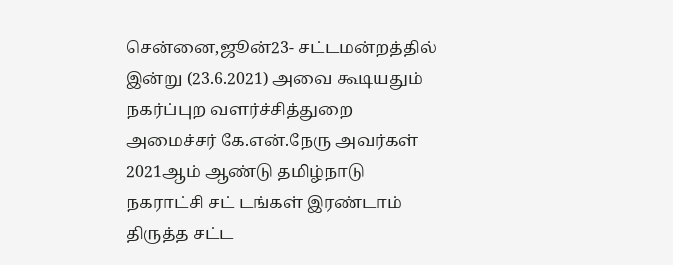சென்னை,ஜூன்23- சட்டமன்றத்தில் இன்று (23.6.2021) அவை கூடியதும் நகர்ப்புற வளர்ச்சித்துறை அமைச்சர் கே.என்.நேரு அவர்கள் 2021ஆம் ஆண்டு தமிழ்நாடு நகராட்சி சட் டங்கள் இரண்டாம் திருத்த சட்ட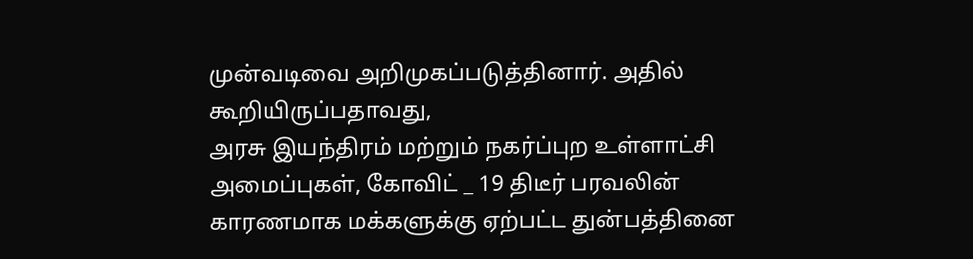முன்வடிவை அறிமுகப்படுத்தினார். அதில் கூறியிருப்பதாவது,
அரசு இயந்திரம் மற்றும் நகர்ப்புற உள்ளாட்சி அமைப்புகள், கோவிட் _ 19 திடீர் பரவலின் காரணமாக மக்களுக்கு ஏற்பட்ட துன்பத்தினை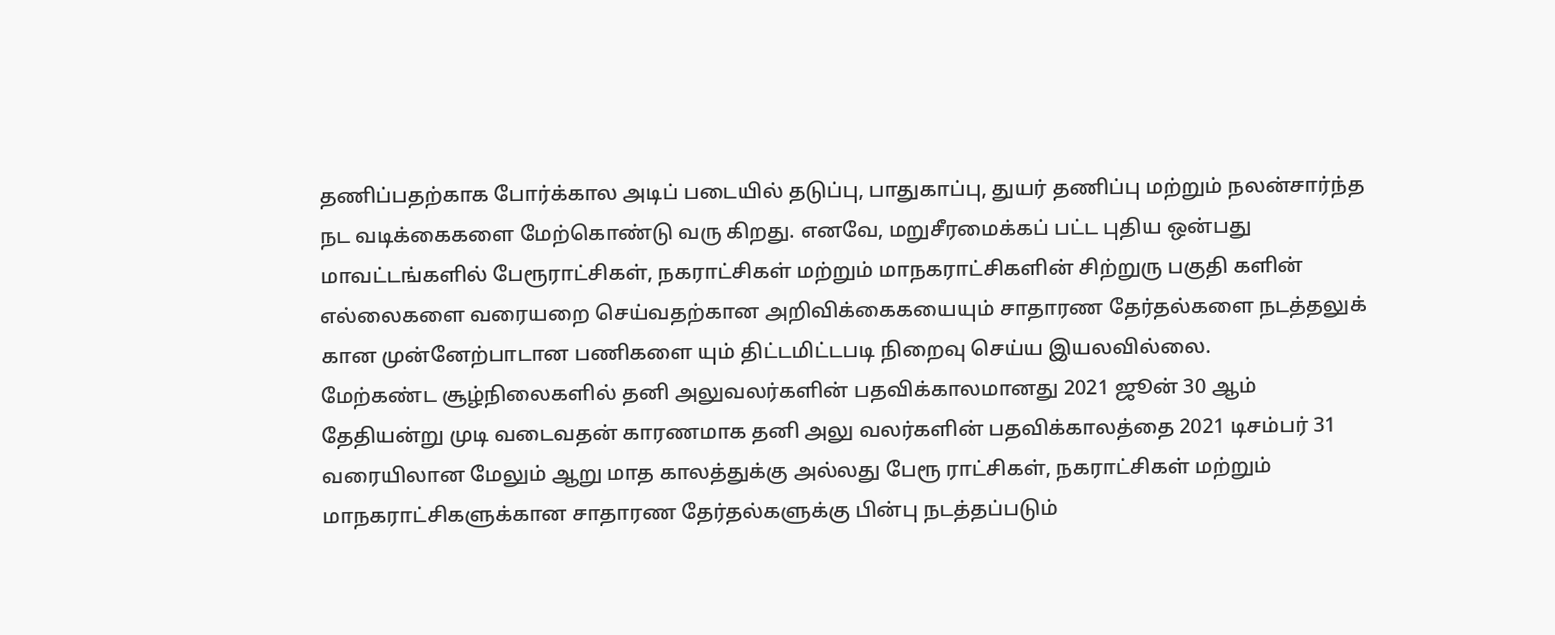தணிப்பதற்காக போர்க்கால அடிப் படையில் தடுப்பு, பாதுகாப்பு, துயர் தணிப்பு மற்றும் நலன்சார்ந்த நட வடிக்கைகளை மேற்கொண்டு வரு கிறது. எனவே, மறுசீரமைக்கப் பட்ட புதிய ஒன்பது மாவட்டங்களில் பேரூராட்சிகள், நகராட்சிகள் மற்றும் மாநகராட்சிகளின் சிற்றுரு பகுதி களின் எல்லைகளை வரையறை செய்வதற்கான அறிவிக்கைகயையும் சாதாரண தேர்தல்களை நடத்தலுக் கான முன்னேற்பாடான பணிகளை யும் திட்டமிட்டபடி நிறைவு செய்ய இயலவில்லை.
மேற்கண்ட சூழ்நிலைகளில் தனி அலுவலர்களின் பதவிக்காலமானது 2021 ஜூன் 30 ஆம் தேதியன்று முடி வடைவதன் காரணமாக தனி அலு வலர்களின் பதவிக்காலத்தை 2021 டிசம்பர் 31 வரையிலான மேலும் ஆறு மாத காலத்துக்கு அல்லது பேரூ ராட்சிகள், நகராட்சிகள் மற்றும் மாநகராட்சிகளுக்கான சாதாரண தேர்தல்களுக்கு பின்பு நடத்தப்படும்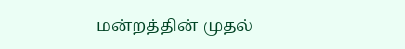மன்றத்தின் முதல்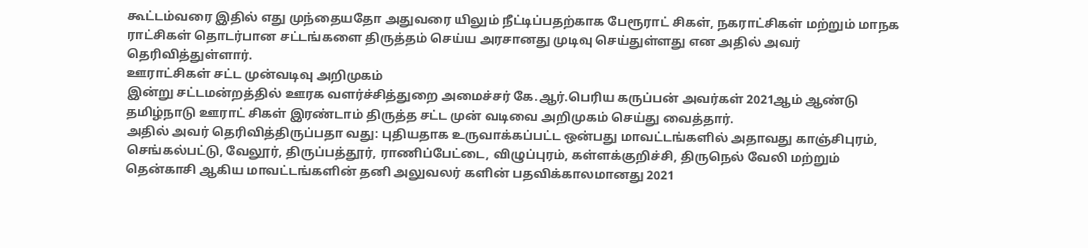கூட்டம்வரை இதில் எது முந்தையதோ அதுவரை யிலும் நீட்டிப்பதற்காக பேரூராட் சிகள், நகராட்சிகள் மற்றும் மாநக ராட்சிகள் தொடர்பான சட்டங்களை திருத்தம் செய்ய அரசானது முடிவு செய்துள்ளது என அதில் அவர் தெரிவித்துள்ளார்.
ஊராட்சிகள் சட்ட முன்வடிவு அறிமுகம்
இன்று சட்டமன்றத்தில் ஊரக வளர்ச்சித்துறை அமைச்சர் கே.ஆர்.பெரிய கருப்பன் அவர்கள் 2021ஆம் ஆண்டு தமிழ்நாடு ஊராட் சிகள் இரண்டாம் திருத்த சட்ட முன் வடிவை அறிமுகம் செய்து வைத்தார்.
அதில் அவர் தெரிவித்திருப்பதா வது: புதியதாக உருவாக்கப்பட்ட ஒன்பது மாவட்டங்களில் அதாவது காஞ்சிபுரம், செங்கல்பட்டு, வேலூர், திருப்பத்தூர், ராணிப்பேட்டை, விழுப்புரம், கள்ளக்குறிச்சி, திருநெல் வேலி மற்றும் தென்காசி ஆகிய மாவட்டங்களின் தனி அலுவலர் களின் பதவிக்காலமானது 2021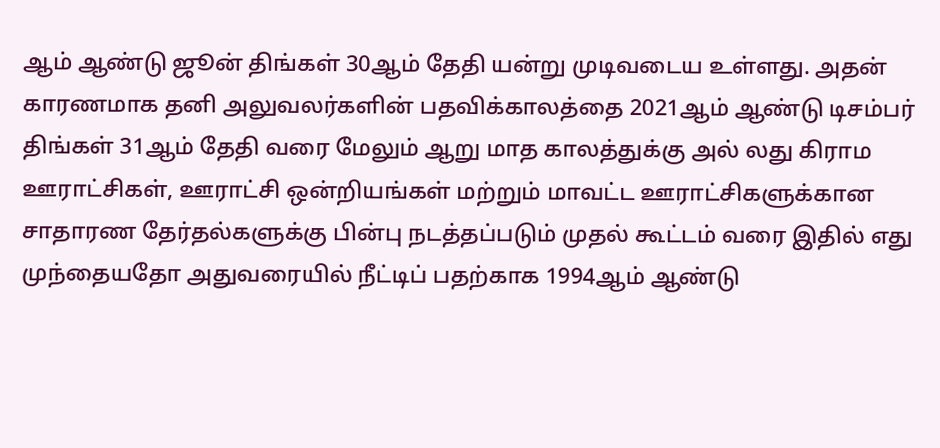ஆம் ஆண்டு ஜூன் திங்கள் 30ஆம் தேதி யன்று முடிவடைய உள்ளது. அதன் காரணமாக தனி அலுவலர்களின் பதவிக்காலத்தை 2021ஆம் ஆண்டு டிசம்பர் திங்கள் 31ஆம் தேதி வரை மேலும் ஆறு மாத காலத்துக்கு அல் லது கிராம ஊராட்சிகள், ஊராட்சி ஒன்றியங்கள் மற்றும் மாவட்ட ஊராட்சிகளுக்கான சாதாரண தேர்தல்களுக்கு பின்பு நடத்தப்படும் முதல் கூட்டம் வரை இதில் எது முந்தையதோ அதுவரையில் நீட்டிப் பதற்காக 1994ஆம் ஆண்டு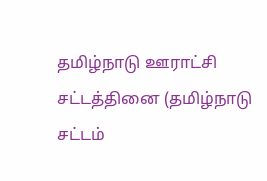தமிழ்நாடு ஊராட்சி சட்டத்தினை (தமிழ்நாடு சட்டம்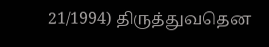21/1994) திருத்துவதென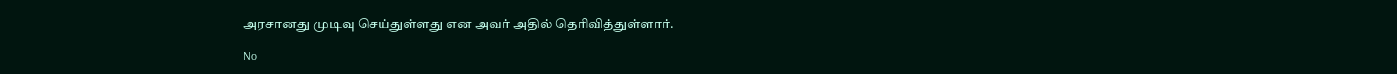அரசானது முடிவு செய்துள்ளது என அவர் அதில் தெரிவித்துள்ளார்.

No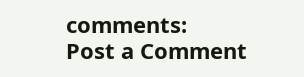comments:
Post a Comment